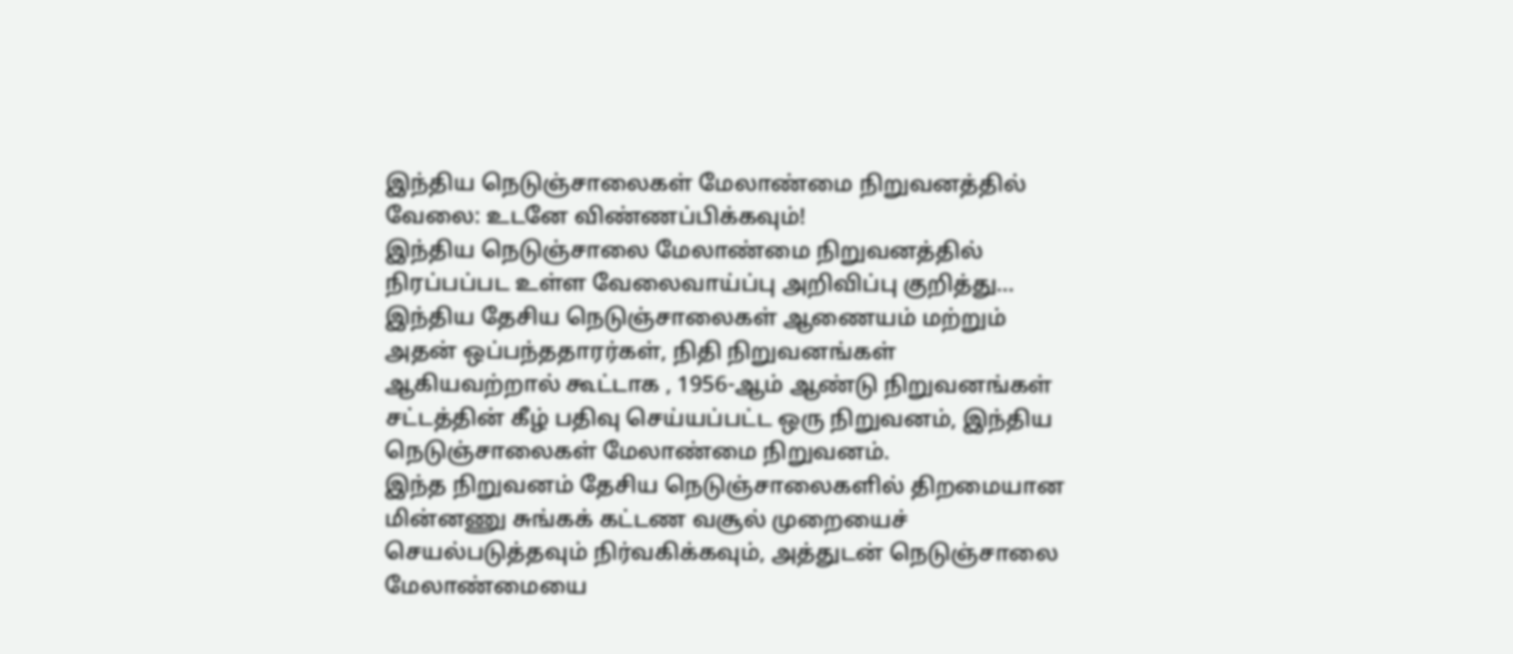இந்திய நெடுஞ்சாலைகள் மேலாண்மை நிறுவனத்தில் வேலை: உடனே விண்ணப்பிக்கவும்!
இந்திய நெடுஞ்சாலை மேலாண்மை நிறுவனத்தில் நிரப்பப்பட உள்ள வேலைவாய்ப்பு அறிவிப்பு குறித்து...
இந்திய தேசிய நெடுஞ்சாலைகள் ஆணையம் மற்றும் அதன் ஒப்பந்ததாரர்கள், நிதி நிறுவனங்கள் ஆகியவற்றால் கூட்டாக , 1956-ஆம் ஆண்டு நிறுவனங்கள் சட்டத்தின் கீழ் பதிவு செய்யப்பட்ட ஒரு நிறுவனம், இந்திய நெடுஞ்சாலைகள் மேலாண்மை நிறுவனம்.
இந்த நிறுவனம் தேசிய நெடுஞ்சாலைகளில் திறமையான மின்னணு சுங்கக் கட்டண வசூல் முறையைச் செயல்படுத்தவும் நிர்வகிக்கவும், அத்துடன் நெடுஞ்சாலை மேலாண்மையை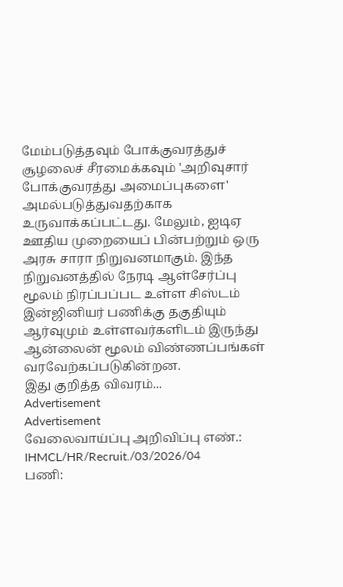மேம்படுத்தவும் போக்குவரத்துச் சூழலைச் சீரமைக்கவும் 'அறிவுசார் போக்குவரத்து அமைப்புகளை' அமல்படுத்துவதற்காக உருவாக்கப்பட்டது. மேலும், ஐடிஏ ஊதிய முறையைப் பின்பற்றும் ஒரு அரசு சாரா நிறுவனமாகும். இந்த நிறுவனத்தில் நேரடி ஆள்சேர்ப்பு மூலம் நிரப்பப்பட உள்ள சிஸ்டம் இன்ஜினியர் பணிக்கு தகுதியும் ஆர்வுமும் உள்ளவர்களிடம் இருந்து ஆன்லைன் மூலம் விண்ணப்பங்கள் வரவேற்கப்படுகின்றன.
இது குறித்த விவரம்...
Advertisement
Advertisement
வேலைவாய்ப்பு அறிவிப்பு எண்.: IHMCL/HR/Recruit./03/2026/04
பணி: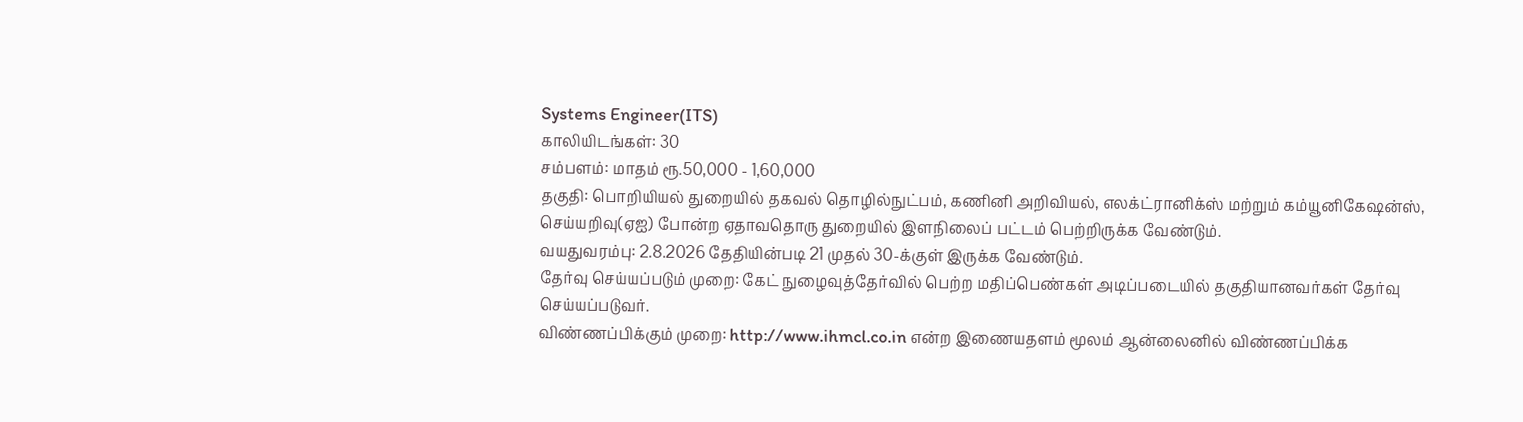Systems Engineer(ITS)
காலியிடங்கள்: 30
சம்பளம்: மாதம் ரூ.50,000 - 1,60,000
தகுதி: பொறியியல் துறையில் தகவல் தொழில்நுட்பம், கணினி அறிவியல், எலக்ட்ரானிக்ஸ் மற்றும் கம்யூனிகேஷன்ஸ், செய்யறிவு(ஏஐ) போன்ற ஏதாவதொரு துறையில் இளநிலைப் பட்டம் பெற்றிருக்க வேண்டும்.
வயதுவரம்பு: 2.8.2026 தேதியின்படி 21 முதல் 30-க்குள் இருக்க வேண்டும்.
தேர்வு செய்யப்படும் முறை: கேட் நுழைவுத்தேர்வில் பெற்ற மதிப்பெண்கள் அடிப்படையில் தகுதியானவர்கள் தேர்வு செய்யப்படுவர்.
விண்ணப்பிக்கும் முறை: http://www.ihmcl.co.in என்ற இணையதளம் மூலம் ஆன்லைனில் விண்ணப்பிக்க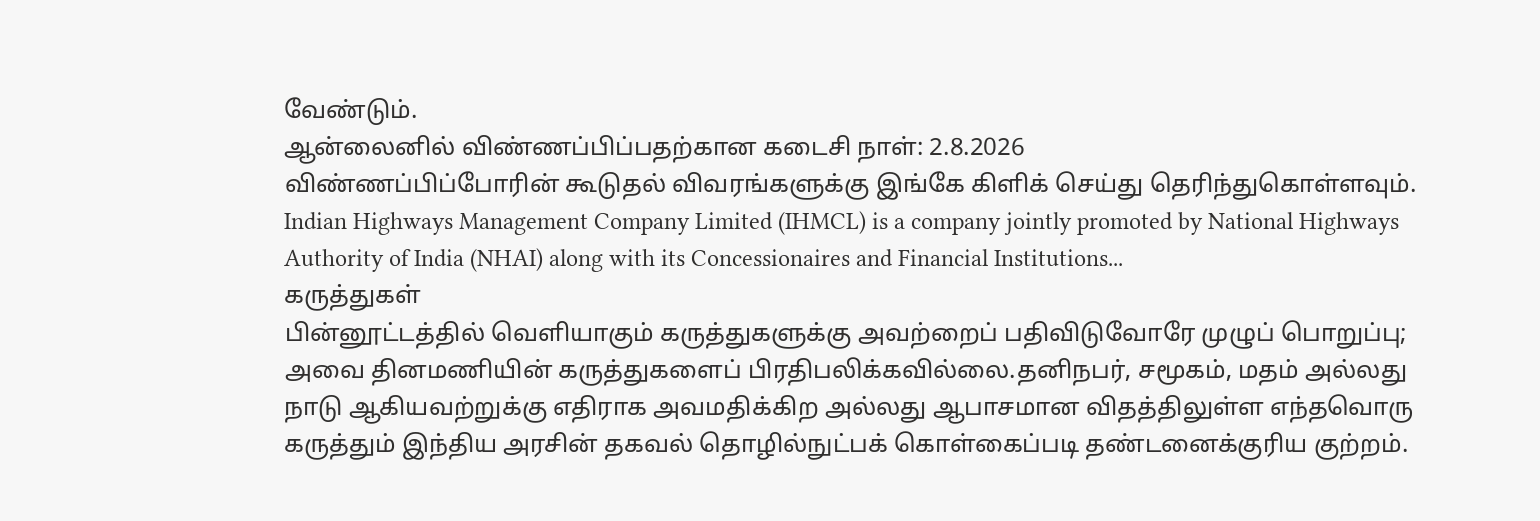வேண்டும்.
ஆன்லைனில் விண்ணப்பிப்பதற்கான கடைசி நாள்: 2.8.2026
விண்ணப்பிப்போரின் கூடுதல் விவரங்களுக்கு இங்கே கிளிக் செய்து தெரிந்துகொள்ளவும்.
Indian Highways Management Company Limited (IHMCL) is a company jointly promoted by National Highways Authority of India (NHAI) along with its Concessionaires and Financial Institutions...
கருத்துகள்
பின்னூட்டத்தில் வெளியாகும் கருத்துகளுக்கு அவற்றைப் பதிவிடுவோரே முழுப் பொறுப்பு; அவை தினமணியின் கருத்துகளைப் பிரதிபலிக்கவில்லை.தனிநபர், சமூகம், மதம் அல்லது நாடு ஆகியவற்றுக்கு எதிராக அவமதிக்கிற அல்லது ஆபாசமான விதத்திலுள்ள எந்தவொரு கருத்தும் இந்திய அரசின் தகவல் தொழில்நுட்பக் கொள்கைப்படி தண்டனைக்குரிய குற்றம்.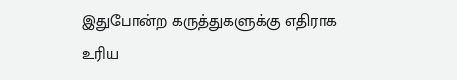இதுபோன்ற கருத்துகளுக்கு எதிராக உரிய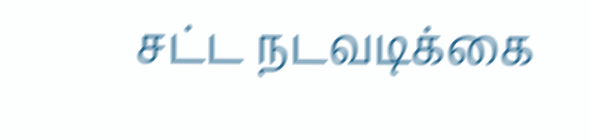சட்ட நடவடிக்கை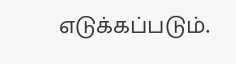எடுக்கப்படும்.